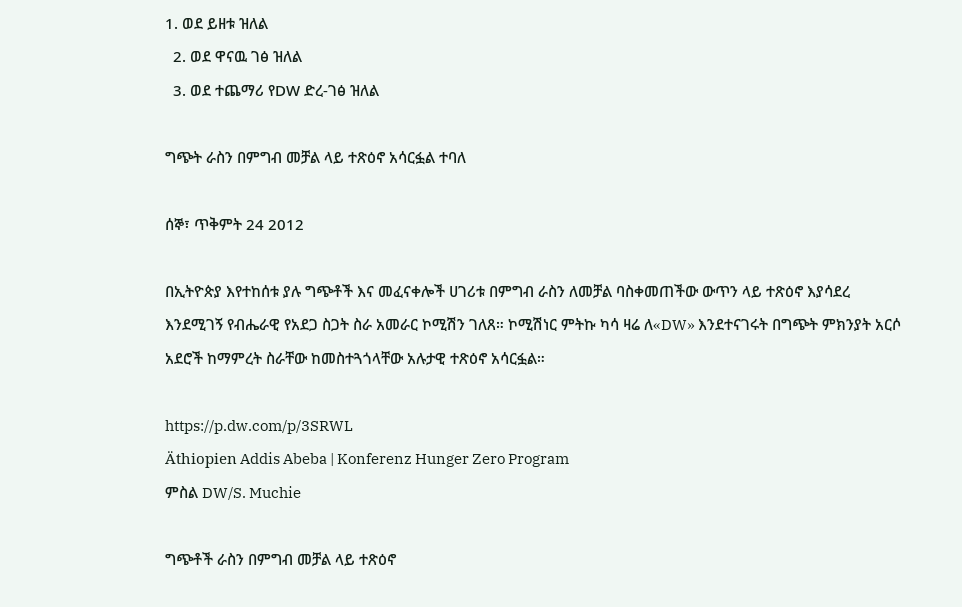1. ወደ ይዘቱ ዝለል
  2. ወደ ዋናዉ ገፅ ዝለል
  3. ወደ ተጨማሪ የDW ድረ-ገፅ ዝለል

ግጭት ራስን በምግብ መቻል ላይ ተጽዕኖ አሳርፏል ተባለ

ሰኞ፣ ጥቅምት 24 2012

በኢትዮጵያ እየተከሰቱ ያሉ ግጭቶች እና መፈናቀሎች ሀገሪቱ በምግብ ራስን ለመቻል ባስቀመጠችው ውጥን ላይ ተጽዕኖ እያሳደረ እንደሚገኝ የብሔራዊ የአደጋ ስጋት ስራ አመራር ኮሚሽን ገለጸ። ኮሚሽነር ምትኩ ካሳ ዛሬ ለ«DW» እንደተናገሩት በግጭት ምክንያት አርሶ አደሮች ከማምረት ስራቸው ከመስተጓጎላቸው አሉታዊ ተጽዕኖ አሳርፏል።

https://p.dw.com/p/3SRWL
Äthiopien Addis Abeba | Konferenz Hunger Zero Program
ምስል DW/S. Muchie

ግጭቶች ራስን በምግብ መቻል ላይ ተጽዕኖ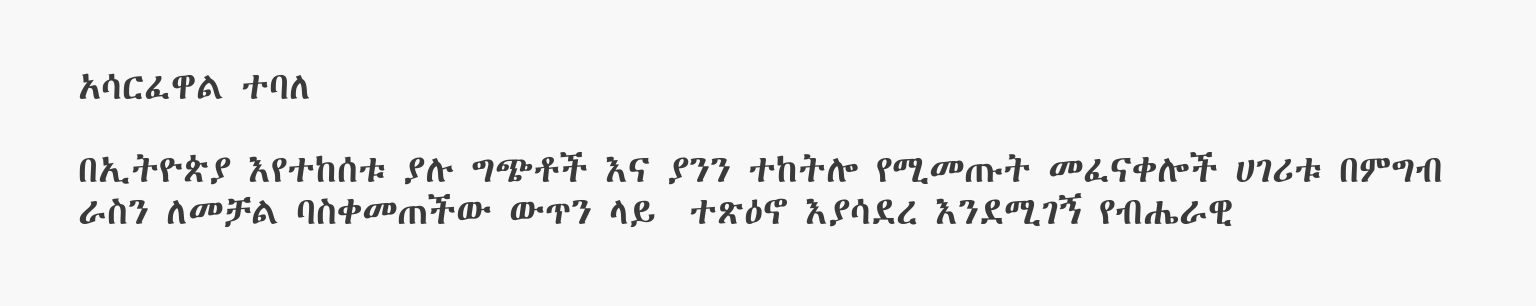አሳርፈዋል ተባለ

በኢትዮጵያ እየተከሰቱ ያሉ ግጭቶች እና ያንን ተከትሎ የሚመጡት መፈናቀሎች ሀገሪቱ በምግብ ራስን ለመቻል ባስቀመጠችው ውጥን ላይ  ተጽዕኖ እያሳደረ እንደሚገኝ የብሔራዊ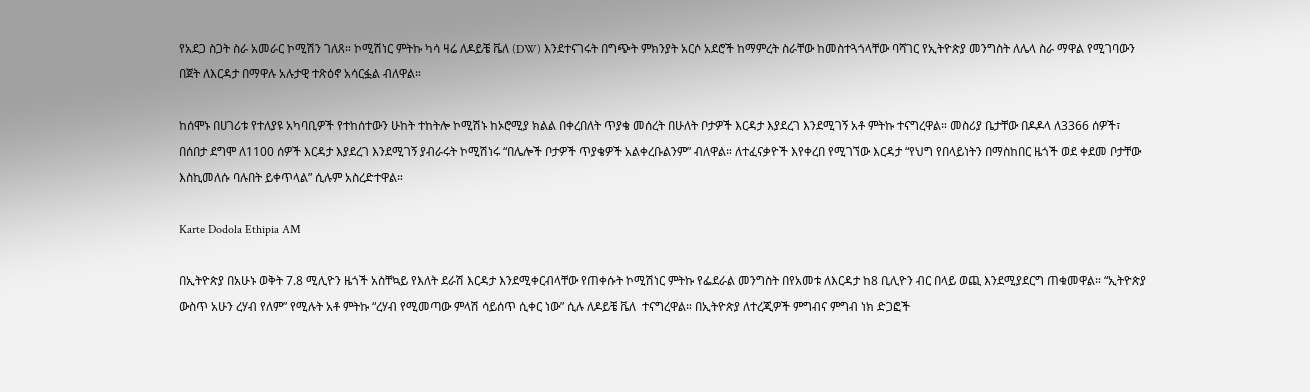የአደጋ ስጋት ስራ አመራር ኮሚሽን ገለጸ። ኮሚሽነር ምትኩ ካሳ ዛሬ ለዶይቼ ቬለ (DW) እንደተናገሩት በግጭት ምክንያት አርሶ አደሮች ከማምረት ስራቸው ከመስተጓጎላቸው ባሻገር የኢትዮጵያ መንግስት ለሌላ ስራ ማዋል የሚገባውን በጀት ለእርዳታ በማዋሉ አሉታዊ ተጽዕኖ አሳርፏል ብለዋል።

ከሰሞኑ በሀገሪቱ የተለያዩ አካባቢዎች የተከሰተውን ሁከት ተከትሎ ኮሚሽኑ ከኦሮሚያ ክልል በቀረበለት ጥያቄ መሰረት በሁለት ቦታዎች እርዳታ እያደረገ እንደሚገኝ አቶ ምትኩ ተናግረዋል። መስሪያ ቤታቸው በዶዶላ ለ3366 ሰዎች፣ በሰበታ ደግሞ ለ1100 ሰዎች እርዳታ እያደረገ እንደሚገኝ ያብራሩት ኮሚሽነሩ “በሌሎች ቦታዎች ጥያቄዎች አልቀረቡልንም” ብለዋል። ለተፈናቃዮች እየቀረበ የሚገኘው እርዳታ “የህግ የበላይነትን በማስከበር ዜጎች ወደ ቀደመ ቦታቸው እስኪመለሱ ባሉበት ይቀጥላል” ሲሉም አስረድተዋል።

Karte Dodola Ethipia AM

በኢትዮጵያ በአሁኑ ወቅት 7.8 ሚሊዮን ዜጎች አስቸኳይ የእለት ደራሽ እርዳታ እንደሚቀርብላቸው የጠቀሱት ኮሚሽነር ምትኩ የፌደራል መንግስት በየአመቱ ለእርዳታ ከ8 ቢሊዮን ብር በላይ ወጪ እንደሚያደርግ ጠቁመዋል። “ኢትዮጵያ ውስጥ አሁን ረሃብ የለም” የሚሉት አቶ ምትኩ “ረሃብ የሚመጣው ምላሽ ሳይሰጥ ሲቀር ነው” ሲሉ ለዶይቼ ቬለ  ተናግረዋል። በኢትዮጵያ ለተረጂዎች ምግብና ምግብ ነክ ድጋፎች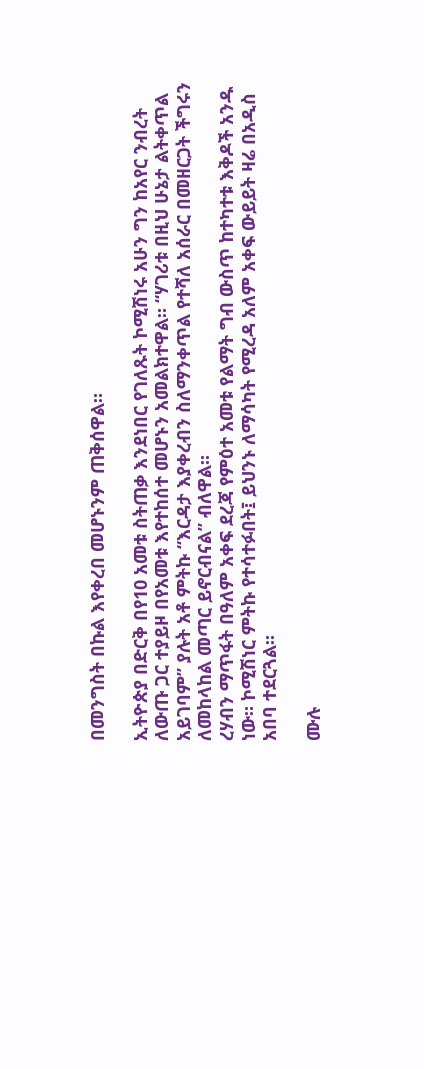በመንግስት በኩል እየቀረበ መሆኑንም ጠቅሰዋል።

ኢትዮጵያ በድርቅ በየ10 አመቱ ስትጠቃ እንደነበር የገለጹት ኮሚሽነሩ አሁን ግን ከአየር ንብረት ለውጡ ጋር ተያይዞ በየአመቱ እየተከሰተ መሆኑን አመልክተዋል። “ሃገሪቱ በዚህ ሁኔታ ልትቀጥል አይገባም” ያሉት አቶ ምትኩ “እርዳታ እያቀረብን ስለማንቀጥል የተሻለ አሰራር በመዘርጋት ችግሩን ለመከላከል መጣር ይኖርብናል” ብለዋል።
ረሃብን ማጥፋት በዓለም አቀፍ ደረጃ የምዕተ አመቱ የልማት ግብ ውስጥ ከተካተቱ እቅዶች አንዱ ነው። ኮሚሽነር ምትኩ የተሳተፉበት፤ ይህንኑ ለማሳካት የሚረዳ አለም አቀፍ ውይይት ዛሬ በአዲስ አበባ ተደርጓል።

ሙሉ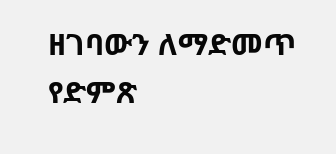ዘገባውን ለማድመጥ የድምጽ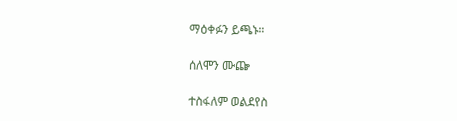ማዕቀፉን ይጫኑ።

ሰለሞን ሙጬ

ተስፋለም ወልደየስ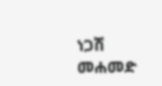ነጋሽ መሐመድ